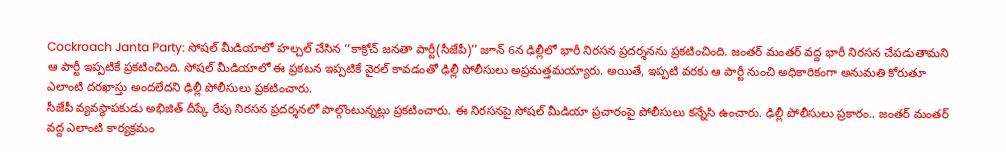Cockroach Janta Party: సోషల్ మీడియాలో హల్చల్ చేసిన ‘‘కాక్రోచ్ జనతా పార్టీ(సీజేపీ)’’ జూన్ 6న ఢిల్లీలో భారీ నిరసన ప్రదర్శనను ప్రకటించింది. జంతర్ మంతర్ వద్ద భారీ నిరసన చేపడుతామని ఆ పార్టీ ఇప్పటికే ప్రకటించింది. సోషల్ మీడియాలో ఈ ప్రకటన ఇప్పటికే వైరల్ కావడంతో ఢిల్లీ పోలీసులు అప్రమత్తమయ్యారు. అయితే, ఇప్పటి వరకు ఆ పార్టీ నుంచి అధికారికంగా అనుమతి కోరుతూ ఎలాంటి దరఖాస్తు అందలేదని ఢిల్లీ పోలీసులు ప్రకటించారు.
సీజేపీ వ్యవస్థాపకుడు అభిజిత్ దీప్కే రేపు నిరసన ప్రదర్శనలో పాల్గొంటున్నట్లు ప్రకటించారు. ఈ నిరసనపై సోషల్ మీడియా ప్రచారంపై పోలీసులు కన్నేసి ఉంచారు. ఢిల్లీ పోలీసులు ప్రకారం.. జంతర్ మంతర్ వద్ద ఎలాంటి కార్యక్రమం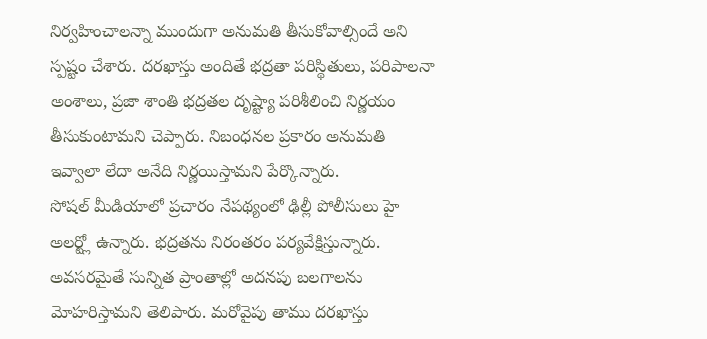నిర్వహించాలన్నా ముందుగా అనుమతి తీసుకోవాల్సిందే అని స్పష్టం చేశారు. దరఖాస్తు అందితే భద్రతా పరిస్థితులు, పరిపాలనా అంశాలు, ప్రజా శాంతి భద్రతల దృష్ట్యా పరిశీలించి నిర్ణయం తీసుకుంటామని చెప్పారు. నిబంధనల ప్రకారం అనుమతి ఇవ్వాలా లేదా అనేది నిర్ణయిస్తామని పేర్కొన్నారు.
సోషల్ మీడియాలో ప్రచారం నేపథ్యంలో ఢిల్లీ పోలీసులు హై అలర్ట్లో ఉన్నారు. భద్రతను నిరంతరం పర్యవేక్షిస్తున్నారు. అవసరమైతే సున్నిత ప్రాంతాల్లో అదనపు బలగాలను మోహరిస్తామని తెలిపారు. మరోవైపు తాము దరఖాస్తు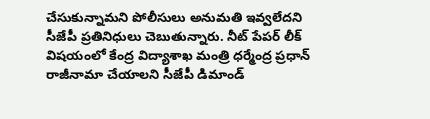చేసుకున్నామని పోలీసులు అనుమతి ఇవ్వలేదని సీజేపీ ప్రతినిధులు చెబుతున్నారు. నీట్ పేపర్ లీక్ విషయంలో కేంద్ర విద్యాశాఖ మంత్రి ధర్మేంద్ర ప్రధాన్ రాజీనామా చేయాలని సీజేపీ డిమాండ్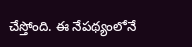చేస్తోంది. ఈ నేపథ్యంలోనే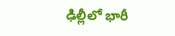ఢిల్లీలో భారీ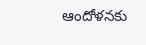ఆందోళనకు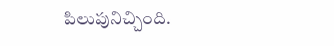పిలుపునిచ్చింది.